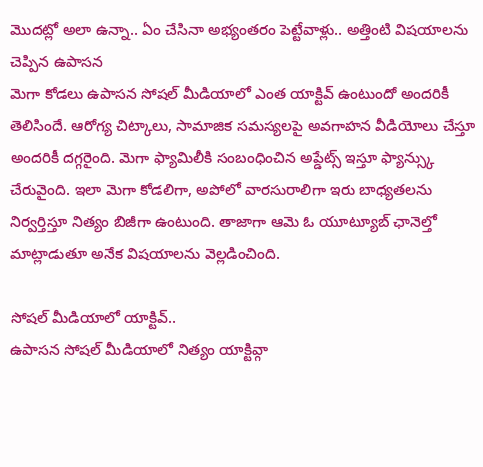మొదట్లో అలా ఉన్నా.. ఏం చేసినా అభ్యంతరం పెట్టేవాళ్లు.. అత్తింటి విషయాలను చెప్పిన ఉపాసన
మెగా కోడలు ఉపాసన సోషల్ మీడియాలో ఎంత యాక్టివ్ ఉంటుందో అందరికీ తెలిసిందే. ఆరోగ్య చిట్కాలు, సామాజిక సమస్యలపై అవగాహన వీడియోలు చేస్తూ అందరికీ దగ్గరైంది. మెగా ఫ్యామిలీకి సంబంధించిన అప్డేట్స్ ఇస్తూ ఫ్యాన్స్కు చేరువైంది. ఇలా మెగా కోడలిగా, అపోలో వారసురాలిగా ఇరు బాధ్యతలను నిర్వర్తిస్తూ నిత్యం బిజీగా ఉంటుంది. తాజాగా ఆమె ఓ యూట్యూబ్ ఛానెల్తో మాట్లాడుతూ అనేక విషయాలను వెల్లడించింది.

సోషల్ మీడియాలో యాక్టివ్..
ఉపాసన సోషల్ మీడియాలో నిత్యం యాక్టివ్గా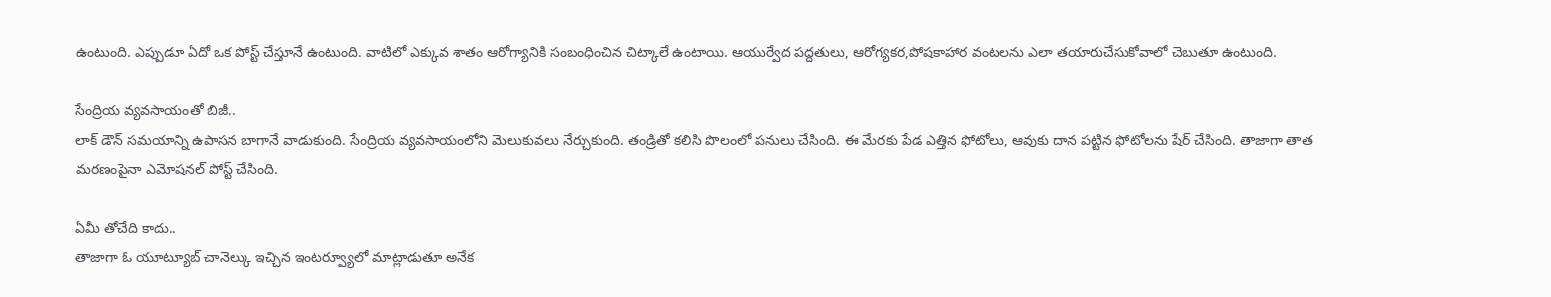ఉంటుంది. ఎప్పుడూ ఏదో ఒక పోస్ట్ చేస్తూనే ఉంటుంది. వాటిలో ఎక్కువ శాతం ఆరోగ్యానికి సంబంధించిన చిట్కాలే ఉంటాయి. ఆయుర్వేద పద్దతులు, ఆరోగ్యకర,పోషకాహార వంటలను ఎలా తయారుచేసుకోవాలో చెబుతూ ఉంటుంది.

సేంద్రియ వ్యవసాయంతో బిజీ..
లాక్ డౌన్ సమయాన్ని ఉపాసన బాగానే వాడుకుంది. సేంద్రియ వ్యవసాయంలోని మెలుకువలు నేర్చుకుంది. తండ్రితో కలిసి పొలంలో పనులు చేసింది. ఈ మేరకు పేడ ఎత్తిన ఫోటోలు, ఆవుకు దాన పట్టిన ఫోటోలను షేర్ చేసింది. తాజాగా తాత మరణంపైనా ఎమోషనల్ పోస్ట్ చేసింది.

ఏమీ తోచేది కాదు..
తాజాగా ఓ యూట్యూబ్ చానెల్కు ఇచ్చిన ఇంటర్వ్యూలో మాట్లాడుతూ అనేక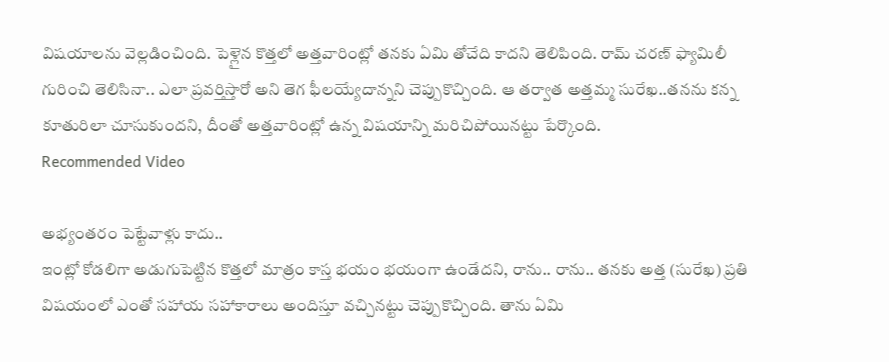విషయాలను వెల్లడించింది. పెళ్లైన కొత్తలో అత్తవారింట్లో తనకు ఏమి తోచేది కాదని తెలిపింది. రామ్ చరణ్ ఫ్యామిలీ గురించి తెలిసినా.. ఎలా ప్రవర్తిస్తారో అని తెగ ఫీలయ్యేదాన్నని చెప్పుకొచ్చింది. ఆ తర్వాత అత్తమ్మ సురేఖ..తనను కన్న కూతురిలా చూసుకుందని, దీంతో అత్తవారింట్లో ఉన్న విషయాన్ని మరిచిపోయినట్టు పేర్కొంది.
Recommended Video

అభ్యంతరం పెట్టేవాళ్లు కాదు..
ఇంట్లో కోడలిగా అడుగుపెట్టిన కొత్తలో మాత్రం కాస్త భయం భయంగా ఉండేదని, రాను.. రాను.. తనకు అత్త (సురేఖ) ప్రతి విషయంలో ఎంతో సహాయ సహాకారాలు అందిస్తూ వచ్చినట్టు చెప్పుకొచ్చింది. తాను ఏమి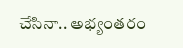చేసినా.. అభ్యంతరం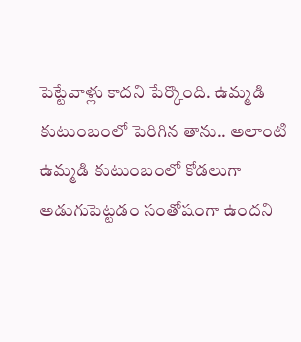పెట్టేవాళ్లు కాదని పేర్కొంది. ఉమ్మడి కుటుంబంలో పెరిగిన తాను.. అలాంటి ఉమ్మడి కుటుంబంలో కోడలుగా అడుగుపెట్టడం సంతోషంగా ఉందని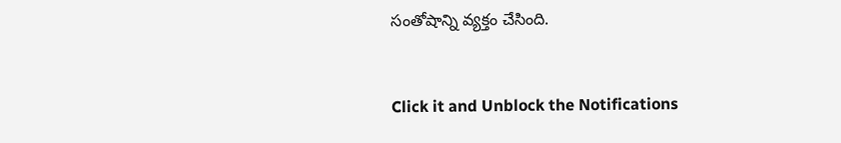సంతోషాన్ని వ్యక్తం చేసింది.


Click it and Unblock the Notifications